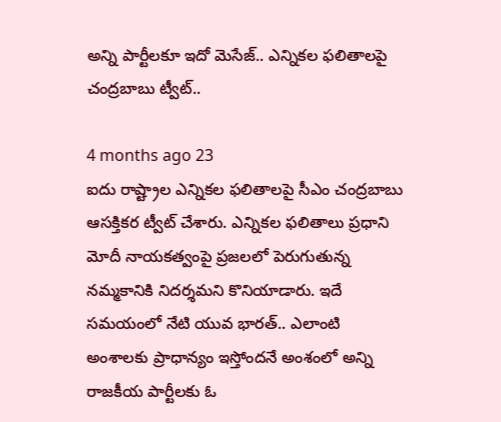అన్ని పార్టీలకూ ఇదో మెసేజ్.. ఎన్నికల ఫలితాలపై చంద్రబాబు ట్వీట్..

4 months ago 23
ఐదు రాష్ట్రాల ఎన్నికల ఫలితాలపై సీఎం చంద్రబాబు ఆసక్తికర ట్వీట్ చేశారు. ఎన్నికల ఫలితాలు ప్రధాని మోదీ నాయకత్వంపై ప్రజలలో పెరుగుతున్న నమ్మకానికి నిదర్శమని కొనియాడారు. ఇదే సమయంలో నేటి యువ భారత్.. ఎలాంటి అంశాలకు ప్రాధాన్యం ఇస్తోందనే అంశంలో అన్ని రాజకీయ పార్టీలకు ఓ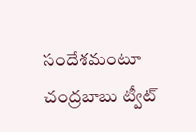సందేశమంటూ చంద్రబాబు ట్వీట్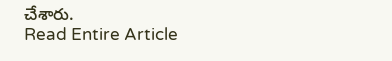చేశారు.
Read Entire Article